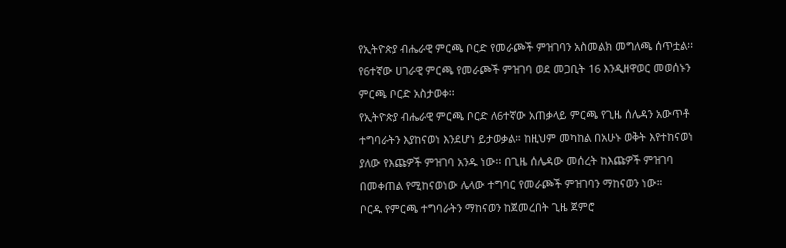የኢትዮጵያ ብሔራዊ ምርጫ ቦርድ የመራጮች ምዝገባን አስመልክ መግለጫ ሰጥቷል፡፡የ6ተኛው ሀገራዊ ምርጫ የመራጮች ምዝገባ ወደ መጋቢት 16 እንዲዘዋወር መወሰኑን ምርጫ ቦርድ አስታወቀ፡፡
የኢትዮጵያ ብሔራዊ ምርጫ ቦርድ ለ6ተኛው አጠቃላይ ምርጫ የጊዜ ሰሌዳን አውጥቶ ተግባራትን እያከናወነ እንደሆነ ይታወቃል። ከዚህም መካከል በአሁኑ ወቅት እየተከናወነ ያለው የእጩዎች ምዝገባ አንዱ ነው፡፡ በጊዜ ሰሌዳው መሰረት ከእጩዎች ምዝገባ በመቀጠል የሚከናወነው ሌላው ተግባር የመራጮች ምዝገባን ማከናወን ነው።
ቦርዱ የምርጫ ተግባራትን ማከናወን ከጀመረበት ጊዜ ጀምሮ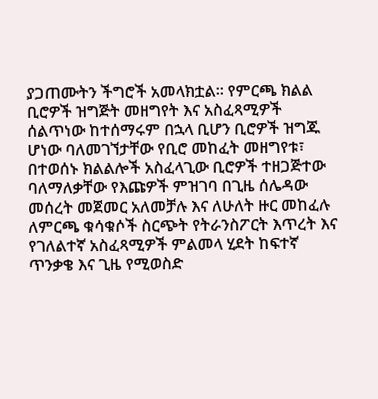ያጋጠሙትን ችግሮች አመላክቷል፡፡ የምርጫ ክልል ቢሮዎች ዝግጅት መዘግየት እና አስፈጻሚዎች ሰልጥነው ከተሰማሩም በኋላ ቢሆን ቢሮዎች ዝግጁ ሆነው ባለመገኘታቸው የቢሮ መከፈት መዘግየቱ፣ በተወሰኑ ክልልሎች አስፈላጊው ቢሮዎች ተዘጋጅተው ባለማለቃቸው የእጩዎች ምዝገባ በጊዜ ሰሌዳው መሰረት መጀመር አለመቻሉ እና ለሁለት ዙር መከፈሉ ለምርጫ ቁሳቁሶች ስርጭት የትራንስፖርት እጥረት እና የገለልተኛ አስፈጻሚዎች ምልመላ ሂደት ከፍተኛ ጥንቃቄ እና ጊዜ የሚወስድ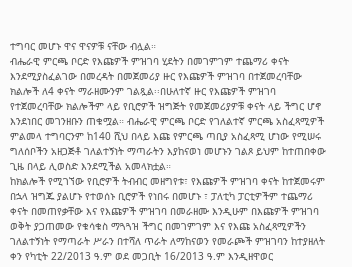ተግባር መሆኑ ዋና ዋናዎቹ ናቸው ብሏል።
ብሔራዊ ምርጫ ቦርድ የእጩዎች ምዝገባ ሂደትን በመገምገም ተጨማሪ ቀናት እንደሚያስፈልገው በመረዳት በመጀመሪያ ዙር የእጩዎች ምዝገባ በተጀመረባቸው ክልሎች ለ4 ቀናት ማራዘሙንም ገልጿል፡፡በሁለተኛ ዙር የእጩዎች ምዝገባ የተጀመረባቸው ክልሎችም ላይ የቢሮዎች ዝግጅት የመጀመሪያዎቹ ቀናት ላይ ችግር ሆኖ እንደነበር መገንዘቡን ጠቁሟል። ብሔራዊ ምርጫ ቦርድ የገለልተኛ ምርጫ አስፈጻሚዎች ምልመላ ተግባርንም ከ140 ሺህ በላይ እጩ የምርጫ ጣቢያ አስፈጻሚ ሆነው የሚሠሩ ግለሰቦችን አዘጋጅቶ ገለልተኝነት ማጣራትን እያከናወነ መሆኑን ገልጾ ይህም ከተጠበቀው ጊዜ በላይ ሊወስድ እንደሚችል አመላክቷል።
ከክልሎች የሚገኘው የቢሮዎች ትብብር መዘግየቱ፣ የእጩዎች ምዝገባ ቀናት ከተጀመሩም በኋላ ዝግጁ ያልሆኑ የተወሰኑ ቢሮዎች የነበሩ በመሆኑ ፣ ፓለቲካ ፓርቲዎችም ተጨማሪ ቀናት በመጠየቃቸው እና የእጩዎች ምዝገባ በመራዘሙ እንዲሁም በእጩዎች ምዝገባ ወቅት ያጋጠመው የቁሳቁስ ማጓጓዝ ችግር በመገምገም እና የእጩ አስፈጻሚዎችን ገለልተኝነት የማጣራት ሥራን በተሻለ ጥራት ለማከናወን የመራጮች ምዝገባን ከተያዘለት ቀን የካቲት 22/2013 ዓ.ም ወደ መጋቢት 16/2013 ዓ.ም እንዲዘዋወር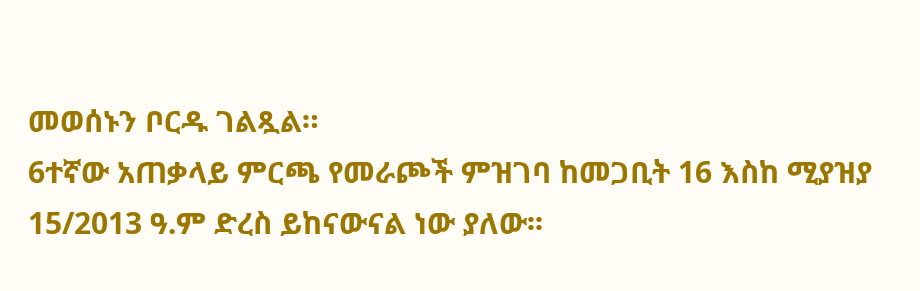መወሰኑን ቦርዱ ገልጿል።
6ተኛው አጠቃላይ ምርጫ የመራጮች ምዝገባ ከመጋቢት 16 እስከ ሚያዝያ 15/2013 ዓ.ም ድረስ ይከናውናል ነው ያለው፡፡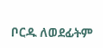ቦርዱ ለወደፊትም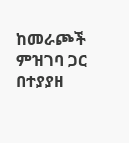ከመራጮች ምዝገባ ጋር በተያያዘ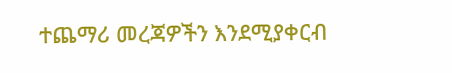ተጨማሪ መረጃዎችን እንደሚያቀርብ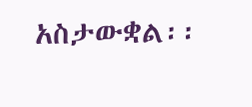አስታውቋል፡፡